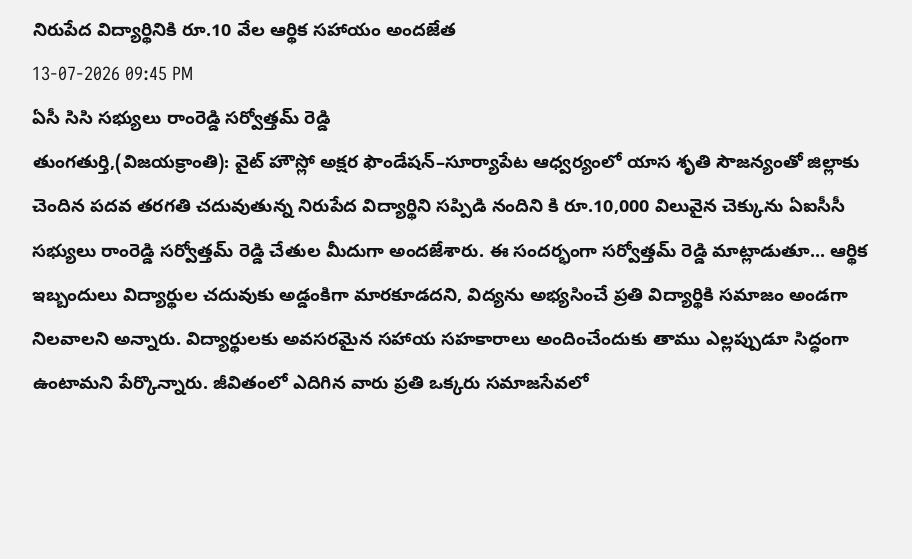నిరుపేద విద్యార్థినికి రూ.10 వేల ఆర్థిక సహాయం అందజేత
13-07-2026 09:45 PM
ఏసీ సిసి సభ్యులు రాంరెడ్డి సర్వోత్తమ్ రెడ్డి
తుంగతుర్తి,(విజయక్రాంతి): వైట్ హౌస్లో అక్షర ఫౌండేషన్–సూర్యాపేట ఆధ్వర్యంలో యాస శృతి సౌజన్యంతో జిల్లాకు చెందిన పదవ తరగతి చదువుతున్న నిరుపేద విద్యార్థిని సప్పిడి నందిని కి రూ.10,000 విలువైన చెక్కును ఏఐసీసీ సభ్యులు రాంరెడ్డి సర్వోత్తమ్ రెడ్డి చేతుల మీదుగా అందజేశారు. ఈ సందర్భంగా సర్వోత్తమ్ రెడ్డి మాట్లాడుతూ... ఆర్థిక ఇబ్బందులు విద్యార్థుల చదువుకు అడ్డంకిగా మారకూడదని, విద్యను అభ్యసించే ప్రతి విద్యార్థికి సమాజం అండగా నిలవాలని అన్నారు. విద్యార్థులకు అవసరమైన సహాయ సహకారాలు అందించేందుకు తాము ఎల్లప్పుడూ సిద్ధంగా ఉంటామని పేర్కొన్నారు. జీవితంలో ఎదిగిన వారు ప్రతి ఒక్కరు సమాజసేవలో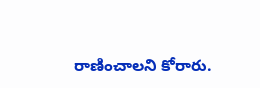రాణించాలని కోరారు.